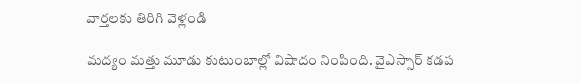వార్తలకు తిరిగి వెళ్లండి

మద్యం మత్తు మూడు కుటుంబాల్లో విషాదం నింపింది. వైఎస్సార్ కడప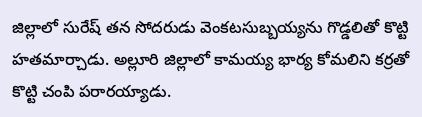జిల్లాలో సురేష్ తన సోదరుడు వెంకటసుబ్బయ్యను గొడ్డలితో కొట్టి హతమార్చాడు. అల్లూరి జిల్లాలో కామయ్య భార్య కోమలిని కర్రతో కొట్టి చంపి పరారయ్యాడు.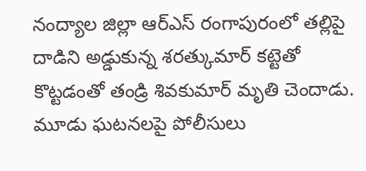నంద్యాల జిల్లా ఆర్ఎస్ రంగాపురంలో తల్లిపై దాడిని అడ్డుకున్న శరత్కుమార్ కట్టెతో కొట్టడంతో తండ్రి శివకుమార్ మృతి చెందాడు. మూడు ఘటనలపై పోలీసులు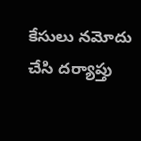కేసులు నమోదు చేసి దర్యాప్తు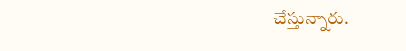చేస్తున్నారు.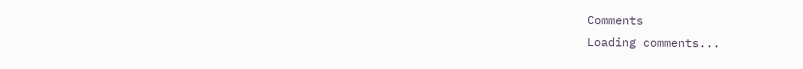Comments
Loading comments...